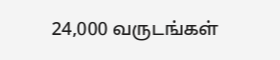24,000 வருடங்கள்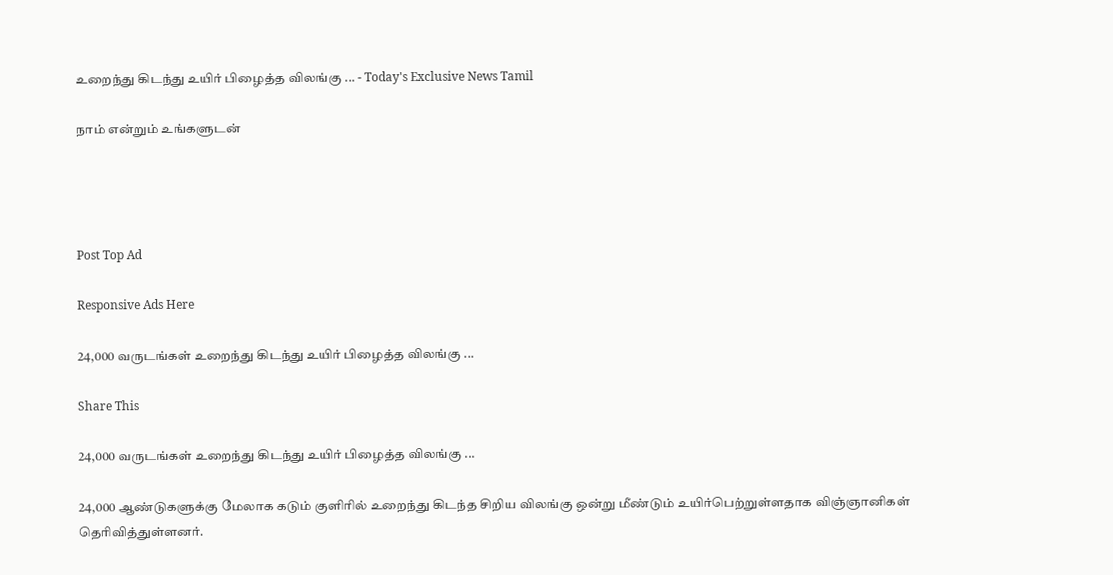உறைந்து கிடந்து உயிர் பிழைத்த விலங்கு ... - Today's Exclusive News Tamil

நாம் என்றும் உங்களுடன்




Post Top Ad

Responsive Ads Here

24,000 வருடங்கள் உறைந்து கிடந்து உயிர் பிழைத்த விலங்கு ...

Share This

24,000 வருடங்கள் உறைந்து கிடந்து உயிர் பிழைத்த விலங்கு ...

24,000 ஆண்டுகளுக்கு மேலாக கடும் குளிரில் உறைந்து கிடந்த சிறிய விலங்கு ஒன்று மீண்டும் உயிர்பெற்றுள்ளதாக விஞ்ஞானிகள் தெரிவித்துள்ளனர்.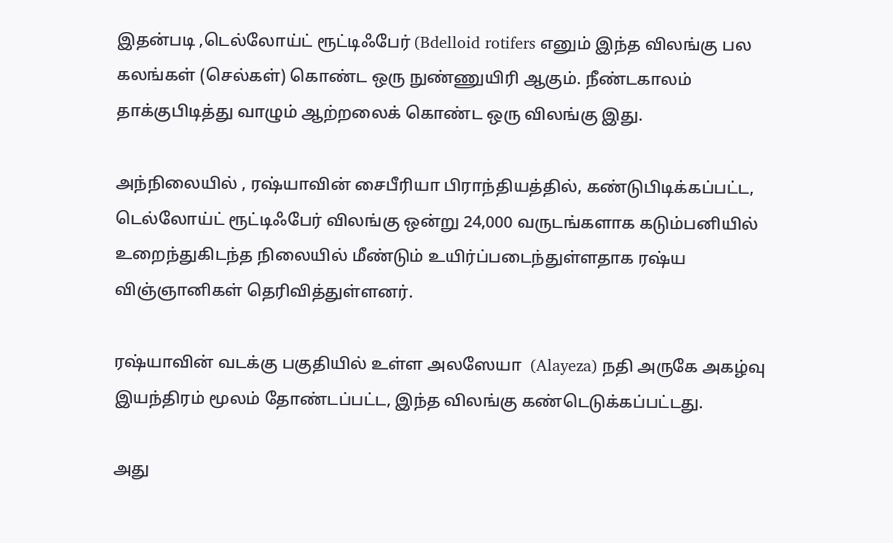இதன்படி ,டெல்லோய்ட் ரூட்டிஃபேர் (Bdelloid rotifers எனும் இந்த விலங்கு பல கலங்கள் (செல்கள்) கொண்ட ஒரு நுண்ணுயிரி ஆகும். நீண்டகாலம் தாக்குபிடித்து வாழும் ஆற்றலைக் கொண்ட ஒரு விலங்கு இது.

அந்நிலையில் , ரஷ்யாவின் சைபீரியா பிராந்தியத்தில், கண்டுபிடிக்கப்பட்ட, டெல்லோய்ட் ரூட்டிஃபேர் விலங்கு ஒன்று 24,000 வருடங்களாக கடும்பனியில் உறைந்துகிடந்த நிலையில் மீண்டும் உயிர்ப்படைந்துள்ளதாக ரஷ்ய விஞ்ஞானிகள் தெரிவித்துள்ளனர்.

ரஷ்யாவின் வடக்கு பகுதியில் உள்ள அலஸேயா  (Alayeza) நதி அருகே அகழ்வு இயந்திரம் மூலம் தோண்டப்பட்ட, இந்த விலங்கு கண்டெடுக்கப்பட்டது.

அது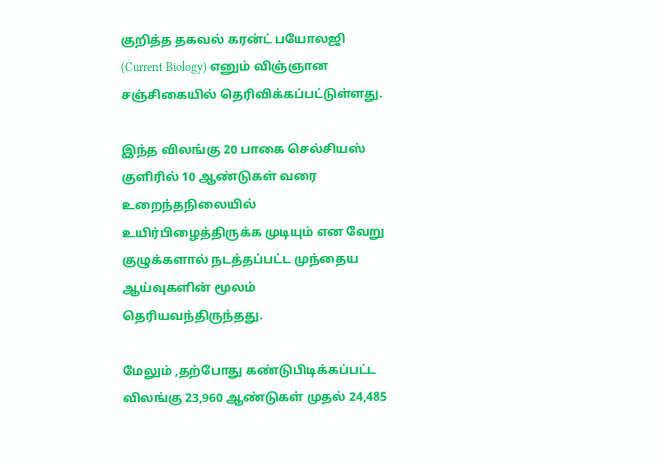குறித்த தகவல் கரன்ட் பயோலஜி (Current Biology) எனும் விஞ்ஞான சஞ்சிகையில் தெரிவிக்கப்பட்டுள்ளது.

இந்த விலங்கு 20 பாகை செல்சியஸ் குளிரில் 10 ஆண்டுகள் வரை உறைந்தநிலையில் உயிர்பிழைத்திருக்க முடியும் என வேறு குழுக்களால் நடத்தப்பட்ட முந்தைய ஆய்வுகளின் மூலம் தெரியவந்திருந்தது.

மேலும் ,தற்போது கண்டுபிடிக்கப்பட்ட விலங்கு 23,960 ஆண்டுகள் முதல் 24,485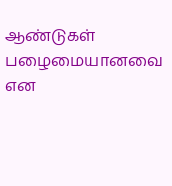ஆண்டுகள் பழைமையானவை என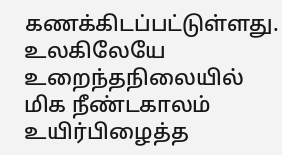கணக்கிடப்பட்டுள்ளது. உலகிலேயே உறைந்தநிலையில் மிக நீண்டகாலம் உயிர்பிழைத்த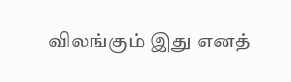விலங்கும் இது எனத்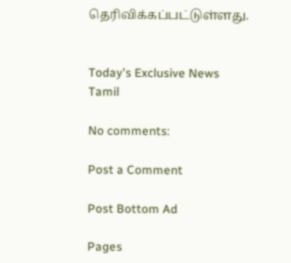தெரிவிக்கப்பட்டுள்ளது.


Today's Exclusive News Tamil

No comments:

Post a Comment

Post Bottom Ad

Pages